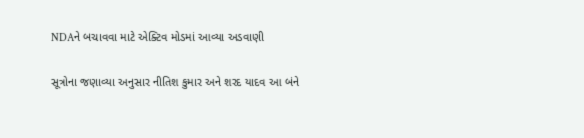NDAને બચાવવા માટે એક્ટિવ મોડમાં આવ્યા અડવાણી

સૂત્રોના જણાવ્યા અનુસાર નીતિશ કુમાર અને શરદ યાદવ આ બંને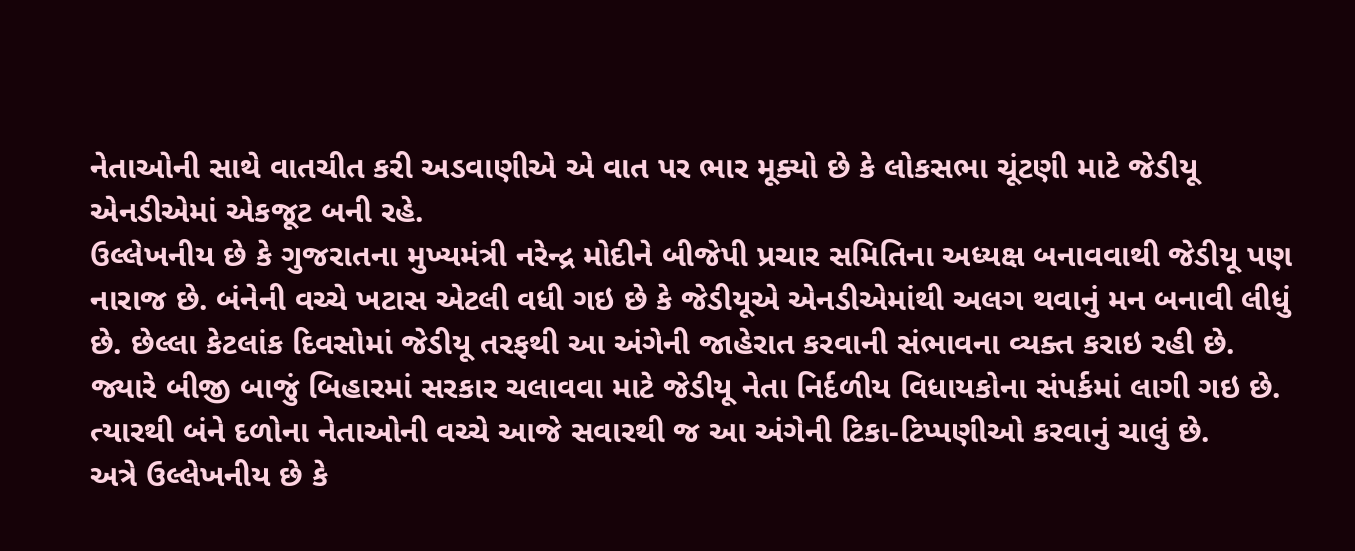નેતાઓની સાથે વાતચીત કરી અડવાણીએ એ વાત પર ભાર મૂક્યો છે કે લોકસભા ચૂંટણી માટે જેડીયૂ એનડીએમાં એકજૂટ બની રહે.
ઉલ્લેખનીય છે કે ગુજરાતના મુખ્યમંત્રી નરેન્દ્ર મોદીને બીજેપી પ્રચાર સમિતિના અધ્યક્ષ બનાવવાથી જેડીયૂ પણ નારાજ છે. બંનેની વચ્ચે ખટાસ એટલી વધી ગઇ છે કે જેડીયૂએ એનડીએમાંથી અલગ થવાનું મન બનાવી લીધું છે. છેલ્લા કેટલાંક દિવસોમાં જેડીયૂ તરફથી આ અંગેની જાહેરાત કરવાની સંભાવના વ્યક્ત કરાઇ રહી છે.
જ્યારે બીજી બાજું બિહારમાં સરકાર ચલાવવા માટે જેડીયૂ નેતા નિર્દળીય વિધાયકોના સંપર્કમાં લાગી ગઇ છે. ત્યારથી બંને દળોના નેતાઓની વચ્ચે આજે સવારથી જ આ અંગેની ટિકા-ટિપ્પણીઓ કરવાનું ચાલું છે.
અત્રે ઉલ્લેખનીય છે કે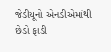જેડીયૂનો એનડીએમાંથી છેડો ફાડી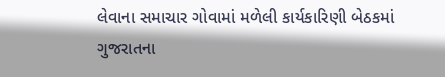લેવાના સમાચાર ગોવામાં મળેલી કાર્યકારિણી બેઠકમાં ગુજરાતના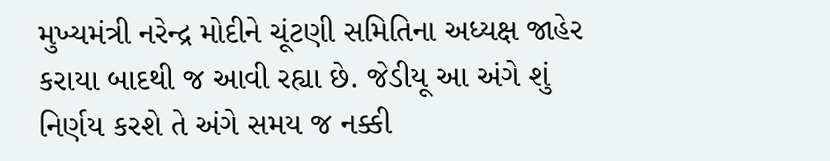મુખ્યમંત્રી નરેન્દ્ર મોદીને ચૂંટણી સમિતિના અધ્યક્ષ જાહેર કરાયા બાદથી જ આવી રહ્યા છે. જેડીયૂ આ અંગે શું નિર્ણય કરશે તે અંગે સમય જ નક્કી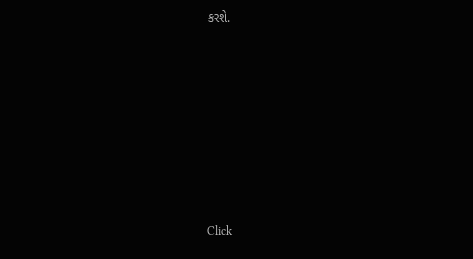કરશે.












Click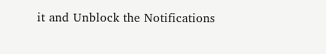it and Unblock the Notifications